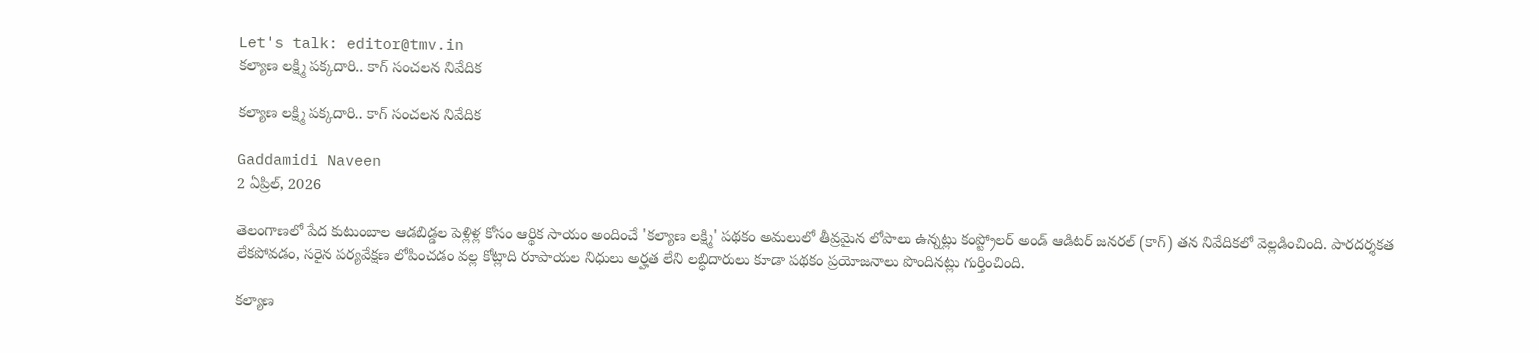Let's talk: editor@tmv.in
కల్యాణ లక్ష్మి ప‌క్క‌దారి.. కాగ్ సంచలన నివేదిక

కల్యాణ లక్ష్మి ప‌క్క‌దారి.. కాగ్ సంచలన నివేదిక

Gaddamidi Naveen
2 ఏప్రిల్, 2026

తెలంగాణలో పేద కుటుంబాల ఆడబిడ్డల పెళ్లిళ్ల కోసం ఆర్థిక సాయం అందించే 'కల్యాణ లక్ష్మి' పథకం అమలులో తీవ్రమైన లోపాలు ఉన్నట్లు కంప్ట్రోలర్ అండ్ ఆడిటర్ జనరల్ (కాగ్) తన నివేదికలో వెల్లడించింది. పారదర్శకత లేకపోవడం, సరైన పర్యవేక్షణ లోపించడం వల్ల కోట్లాది రూపాయల నిధులు అర్హత లేని లబ్ధిదారులు కూడా పథకం ప్రయోజనాలు పొందినట్లు గుర్తించింది.

కల్యాణ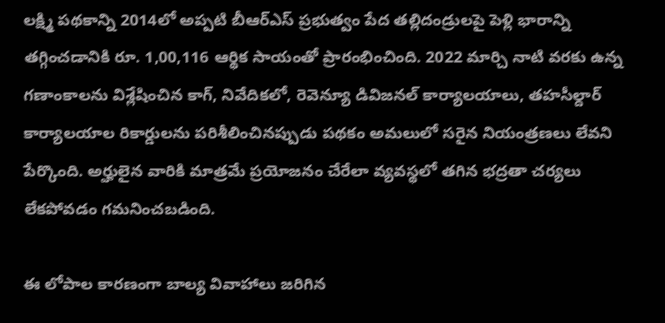లక్ష్మి పథకాన్ని 2014లో అప్పటి బీఆర్ఎస్ ప్రభుత్వం పేద తల్లిదండ్రులపై పెళ్లి భారాన్ని తగ్గించడానికి రూ. 1,00,116 ఆర్థిక సాయంతో ప్రారంభించింది. 2022 మార్చి నాటి వరకు ఉన్న గణాంకాలను విశ్లేషించిన కాగ్, నివేదికలో, రెవెన్యూ డివిజనల్ కార్యాలయాలు, తహసీల్దార్ కార్యాలయాల రికార్డులను పరిశీలించినప్పుడు పథకం అమలులో సరైన నియంత్రణలు లేవని పేర్కొంది. అర్హులైన వారికి మాత్రమే ప్రయోజనం చేరేలా వ్యవస్థలో తగిన భద్రతా చర్యలు లేకపోవడం గమనించబడింది.

ఈ లోపాల కారణంగా బాల్య వివాహాలు జరిగిన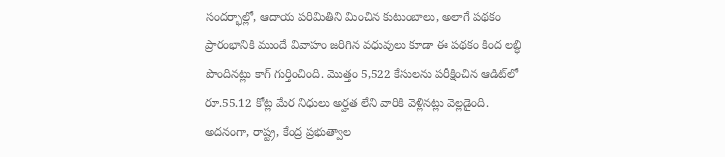సందర్భాల్లో, ఆదాయ పరిమితిని మించిన కుటుంబాలు, అలాగే పథకం ప్రారంభానికి ముందే వివాహం జరిగిన వధువులు కూడా ఈ పథకం కింద లబ్ధి పొందినట్లు కాగ్ గుర్తించింది. మొత్తం 5,522 కేసులను పరీక్షించిన ఆడిట్‌లో రూ.55.12 కోట్ల మేర నిధులు అర్హత లేని వారికి వెళ్లినట్లు వెల్లడైంది. అదనంగా, రాష్ట్ర, కేంద్ర ప్రభుత్వాల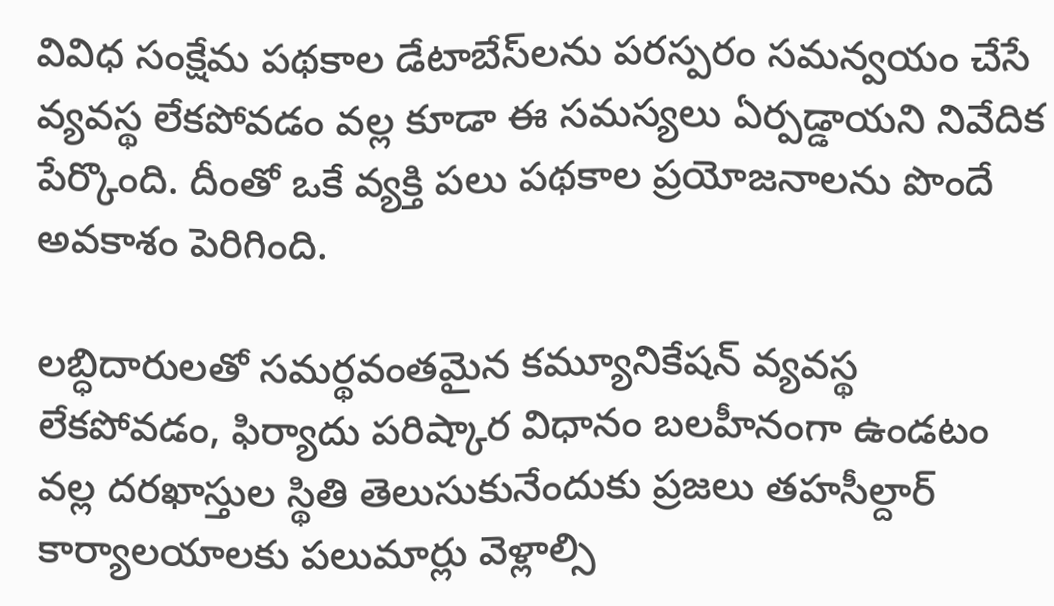వివిధ సంక్షేమ పథకాల డేటాబేస్‌లను పరస్పరం సమన్వయం చేసే వ్యవస్థ లేకపోవడం వల్ల కూడా ఈ సమస్యలు ఏర్పడ్డాయని నివేదిక పేర్కొంది. దీంతో ఒకే వ్యక్తి పలు పథకాల ప్రయోజనాలను పొందే అవకాశం పెరిగింది.

లబ్ధిదారులతో సమర్థవంతమైన కమ్యూనికేషన్ వ్యవస్థ లేకపోవడం, ఫిర్యాదు పరిష్కార విధానం బలహీనంగా ఉండటం వల్ల దరఖాస్తుల స్థితి తెలుసుకునేందుకు ప్రజలు తహసీల్దార్ కార్యాలయాలకు పలుమార్లు వెళ్లాల్సి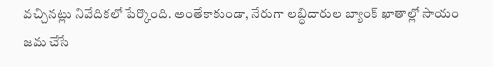వచ్చినట్లు నివేదికలో పేర్కొంది. అంతేకాకుండా, నేరుగా లబ్ధిదారుల బ్యాంక్ ఖాతాల్లో సాయం జమ చేసే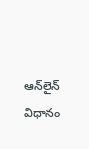ఆన్‌లైన్ విధానం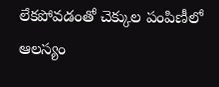లేకపోవడంతో చెక్కుల పంపిణీలో ఆలస్యం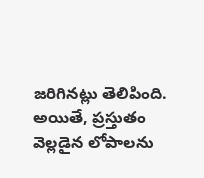జరిగినట్లు తెలిపింది. అయితే, ప్రస్తుతం వెల్లడైన లోపాలను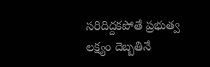సరిదిద్దకపోతే ప్రభుత్వ లక్ష్యం దెబ్బతినే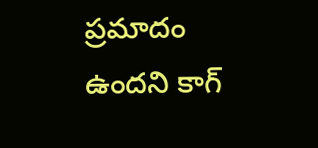ప్రమాదం ఉందని కాగ్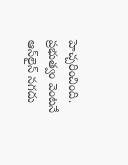హెచ్చరించింది. ప్రభుత్వం వెంటనే ఆన్‌లైన్ నగదు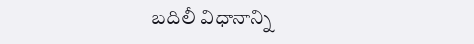బదిలీ విధానాన్ని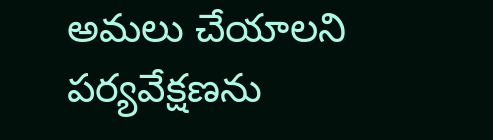అమలు చేయాలని పర్యవేక్షణను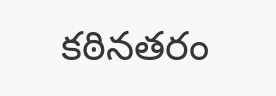కఠినతరం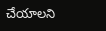చేయాలని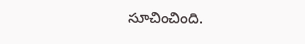సూచించింది.